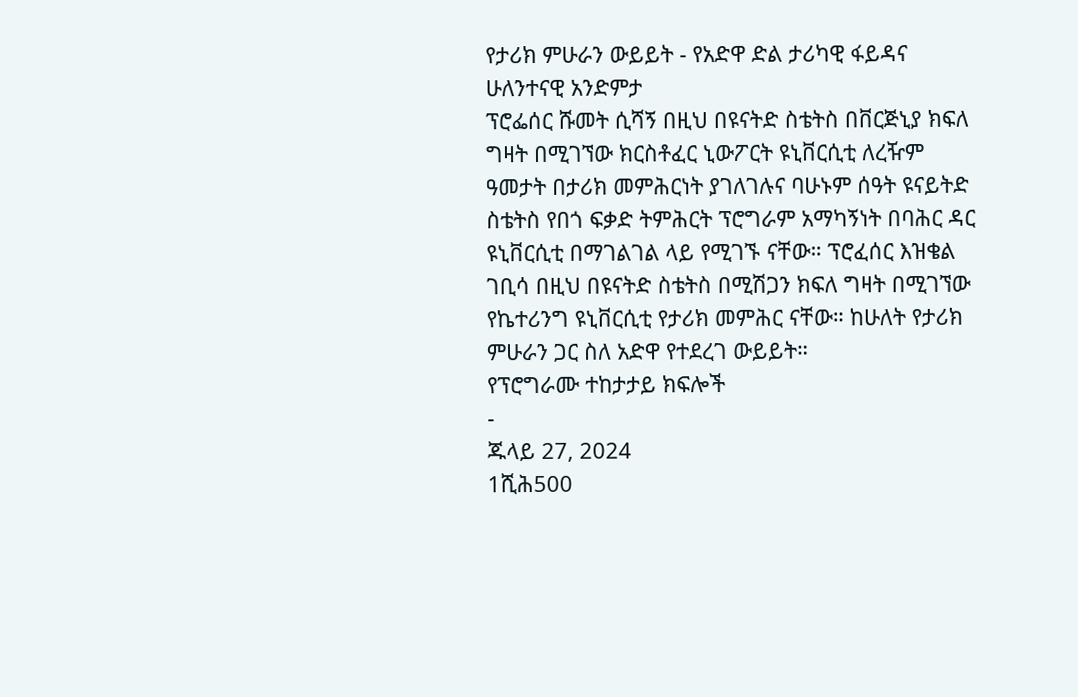የታሪክ ምሁራን ውይይት - የአድዋ ድል ታሪካዊ ፋይዳና ሁለንተናዊ አንድምታ
ፕሮፌሰር ሹመት ሲሻኝ በዚህ በዩናትድ ስቴትስ በቨርጅኒያ ክፍለ ግዛት በሚገኘው ክርስቶፈር ኒውፖርት ዩኒቨርሲቲ ለረዥም ዓመታት በታሪክ መምሕርነት ያገለገሉና ባሁኑም ሰዓት ዩናይትድ ስቴትስ የበጎ ፍቃድ ትምሕርት ፕሮግራም አማካኝነት በባሕር ዳር ዩኒቨርሲቲ በማገልገል ላይ የሚገኙ ናቸው። ፕሮፈሰር እዝቄል ገቢሳ በዚህ በዩናትድ ስቴትስ በሚሽጋን ክፍለ ግዛት በሚገኘው የኬተሪንግ ዩኒቨርሲቲ የታሪክ መምሕር ናቸው። ከሁለት የታሪክ ምሁራን ጋር ስለ አድዋ የተደረገ ውይይት።
የፕሮግራሙ ተከታታይ ክፍሎች
-
ጁላይ 27, 2024
1ሺሕ500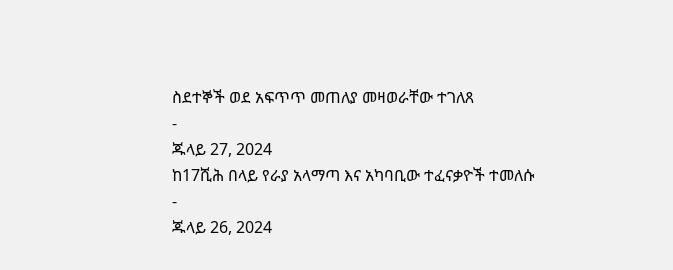ስደተኞች ወደ አፍጥጥ መጠለያ መዛወራቸው ተገለጸ
-
ጁላይ 27, 2024
ከ17ሺሕ በላይ የራያ አላማጣ እና አካባቢው ተፈናቃዮች ተመለሱ
-
ጁላይ 26, 2024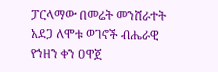ፓርላማው በመሬት መንሸራተት አደጋ ለሞቱ ወገኖች ብሔራዊ የኀዘን ቀን ዐዋጀ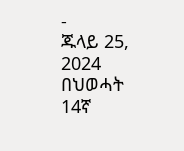-
ጁላይ 25, 2024
በህወሓት 14ኛ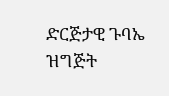ድርጅታዊ ጉባኤ ዝግጅት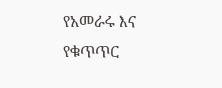የአመራሩ እና የቁጥጥር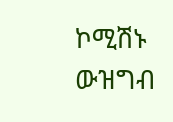ኮሚሽኑ ውዝግብ